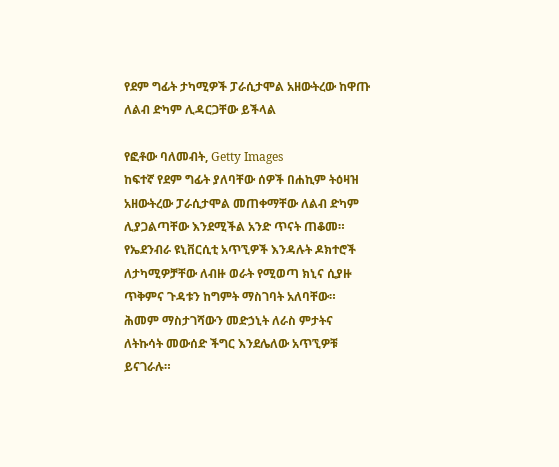የደም ግፊት ታካሚዎች ፓራሲታሞል አዘውትረው ከዋጡ ለልብ ድካም ሊዳርጋቸው ይችላል

የፎቶው ባለመብት, Getty Images
ከፍተኛ የደም ግፊት ያለባቸው ሰዎች በሐኪም ትዕዛዝ አዘውትረው ፓራሲታሞል መጠቀማቸው ለልብ ድካም ሊያጋልጣቸው እንደሚችል አንድ ጥናት ጠቆመ።
የኤደንብራ ዩኒቨርሲቲ አጥኚዎች እንዳሉት ዶክተሮች ለታካሚዎቻቸው ለብዙ ወራት የሚወጣ ክኒና ሲያዙ ጥቅምና ጉዳቱን ከግምት ማስገባት አለባቸው።
ሕመም ማስታገሻውን መድኃኒት ለራስ ምታትና ለትኩሳት መውሰድ ችግር እንደሌለው አጥኚዎቹ ይናገራሉ።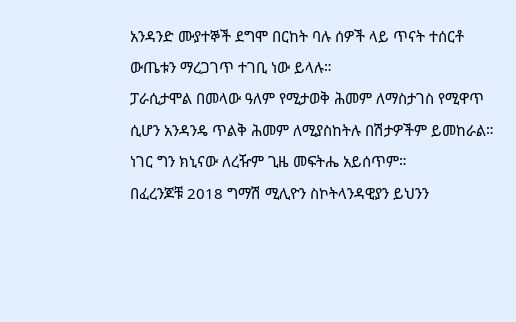አንዳንድ ሙያተኞች ደግሞ በርከት ባሉ ሰዎች ላይ ጥናት ተሰርቶ ውጤቱን ማረጋገጥ ተገቢ ነው ይላሉ።
ፓራሲታሞል በመላው ዓለም የሚታወቅ ሕመም ለማስታገስ የሚዋጥ ሲሆን አንዳንዴ ጥልቅ ሕመም ለሚያስከትሉ በሽታዎችም ይመከራል። ነገር ግን ክኒናው ለረዥም ጊዜ መፍትሔ አይሰጥም።
በፈረንጆቹ 2018 ግማሽ ሚሊዮን ስኮትላንዳዊያን ይህንን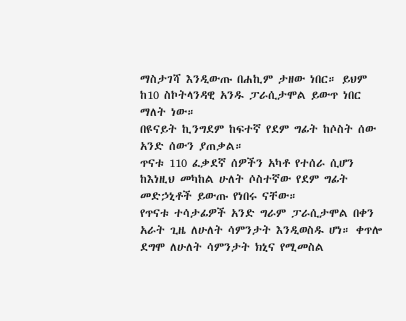ማስታገሻ እንዲውጡ በሐኪም ታዘው ነበር። ይህም ከ10 ስኮትላንዳዊ አንዱ ፓራሲታሞል ይውጥ ነበር ማለት ነው።
በዩናይት ኪንግደም ከፍተኛ የደም ግፊት ከሶስት ሰው አንድ ሰውን ያጠቃል።
ጥናቱ 110 ፈቃደኛ ሰዎችን አካቶ የተሰራ ሲሆን ከእነዚህ መካከል ሁለት ሶስተኛው የደም ግፊት መድኃኒቶች ይውጡ የነበሩ ናቸው።
የጥናቱ ተሳታፊዎች አንድ ግራም ፓራሲታሞል በቀን አራት ጊዜ ለሁለት ሳምንታት እንዲወስዱ ሆነ። ቀጥሎ ደግሞ ለሁለት ሳምንታት ክኒና የሚመስል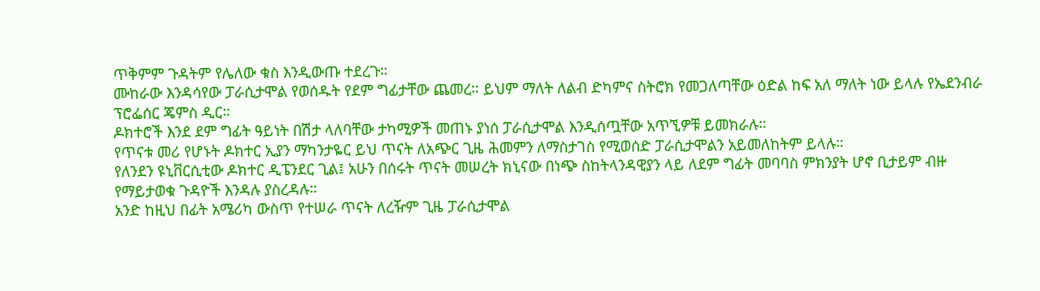ጥቅምም ጉዳትም የሌለው ቁስ እንዲውጡ ተደረጉ።
ሙከራው እንዳሳየው ፓራሲታሞል የወሰዱት የደም ግፊታቸው ጨመረ። ይህም ማለት ለልብ ድካምና ስትሮክ የመጋለጣቸው ዕድል ከፍ አለ ማለት ነው ይላሉ የኤደንብራ ፕሮፌሰር ጄምስ ዲር።
ዶክተሮች እንደ ደም ግፊት ዓይነት በሽታ ላለባቸው ታካሚዎች መጠኑ ያነሰ ፓራሲታሞል እንዲሰጧቸው አጥኚዎቹ ይመክራሉ።
የጥናቱ መሪ የሆኑት ዶክተር ኢያን ማካንታዬር ይህ ጥናት ለአጭር ጊዜ ሕመምን ለማስታገስ የሚወሰድ ፓራሲታሞልን አይመለከትም ይላሉ።
የለንደን ዩኒቨርሲቲው ዶክተር ዲፔንደር ጊል፤ አሁን በሰሩት ጥናት መሠረት ክኒናው በነጭ ስከትላንዳዊያን ላይ ለደም ግፊት መባባስ ምክንያት ሆኖ ቢታይም ብዙ የማይታወቁ ጉዳዮች እንዳሉ ያስረዳሉ።
አንድ ከዚህ በፊት አሜሪካ ውስጥ የተሠራ ጥናት ለረዥም ጊዜ ፓራሲታሞል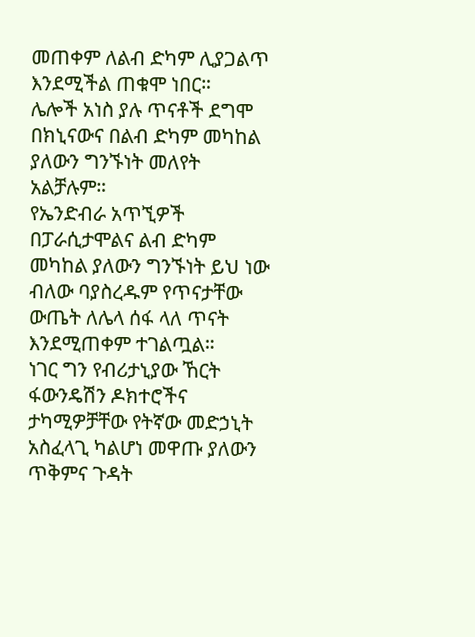መጠቀም ለልብ ድካም ሊያጋልጥ እንደሚችል ጠቁሞ ነበር።
ሌሎች አነስ ያሉ ጥናቶች ደግሞ በክኒናውና በልብ ድካም መካከል ያለውን ግንኙነት መለየት አልቻሉም።
የኤንድብራ አጥኚዎች በፓራሲታሞልና ልብ ድካም መካከል ያለውን ግንኙነት ይህ ነው ብለው ባያስረዱም የጥናታቸው ውጤት ለሌላ ሰፋ ላለ ጥናት እንደሚጠቀም ተገልጧል።
ነገር ግን የብሪታኒያው ኸርት ፋውንዴሽን ዶክተሮችና ታካሚዎቻቸው የትኛው መድኃኒት አስፈላጊ ካልሆነ መዋጡ ያለውን ጥቅምና ጉዳት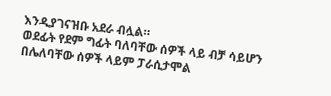እንዲያገናዝቡ አደራ ብሏል።
ወደፊት የደም ግፊት ባለባቸው ሰዎች ላይ ብቻ ሳይሆን በሌለባቸው ሰዎች ላይም ፓራሲታሞል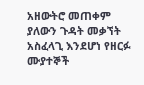አዘውትሮ መጠቀም ያለውን ጉዳት መቃኘት አስፈላጊ እንደሆነ የዘርፉ ሙያተኞች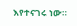እየተናገሩ ነው።